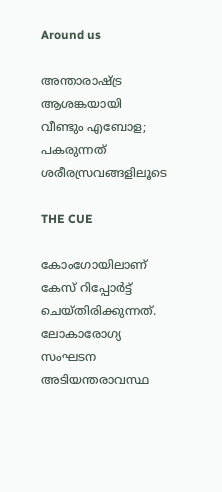Around us

അന്താരാഷ്ട്ര ആശങ്കയായി വീണ്ടും എബോള; പകരുന്നത് ശരീരസ്രവങ്ങളിലൂടെ

THE CUE

കോംഗോയിലാണ് കേസ് റിപ്പോര്‍ട്ട് ചെയ്തിരിക്കുന്നത്. ലോകാരോഗ്യ സംഘടന അടിയന്തരാവസ്ഥ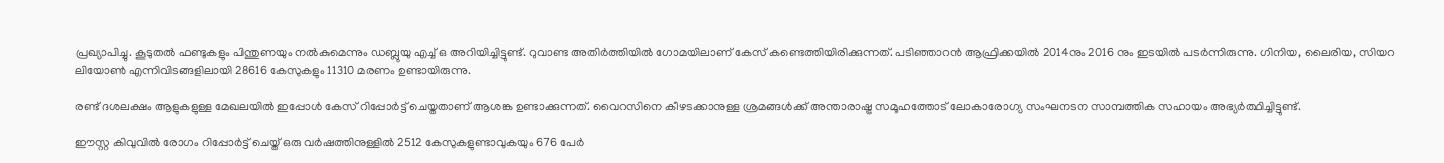പ്രഖ്യാപിച്ചു. കൂടുതല്‍ ഫണ്ടുകളും പിന്തുണയും നല്‍കുമെന്നും ഡബ്ലുയു എച്ച് ഒ അറിയിച്ചിട്ടുണ്ട്. റുവാണ്ട അതിര്‍ത്തിയില്‍ ഗോമയിലാണ് കേസ് കണ്ടെത്തിയിരിക്കുന്നത്. പടിഞ്ഞാറന്‍ ആഫ്രിക്കയില്‍ 2014നും 2016 നും ഇടയില്‍ പടര്‍ന്നിരുന്നു. ഗിനിയ, ലൈരിയ, സിയറ ലിയോണ്‍ എന്നിവിടങ്ങളിലായി 28616 കേസുകളും 11310 മരണം ഉണ്ടായിരുന്നു.

രണ്ട് ദശലക്ഷം ആളുകളുള്ള മേഖലയില്‍ ഇപ്പോള്‍ കേസ് റിപ്പോര്‍ട്ട് ചെയ്തതാണ് ആശങ്ക ഉണ്ടാക്കുന്നത്. വൈറസിനെ കീഴടക്കാനുള്ള ശ്രമങ്ങള്‍ക്ക് അന്താരാഷ്ട്ര സമൂഹത്തോട് ലോകാരോഗ്യ സംഘനടന സാമ്പത്തിക സഹായം അഭ്യര്‍ത്ഥിച്ചിട്ടുണ്ട്.

ഈസ്റ്റ കിവുവില്‍ രോഗം റിപ്പോര്‍ട്ട് ചെയ്ത് ഒരു വര്‍ഷത്തിനുള്ളില്‍ 2512 കേസുകളുണ്ടാവുകയും 676 പേര്‍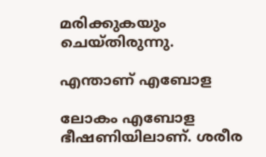മരിക്കുകയും ചെയ്തിരുന്നു.

എന്താണ് എബോള

ലോകം എബോള ഭീഷണിയിലാണ്. ശരീര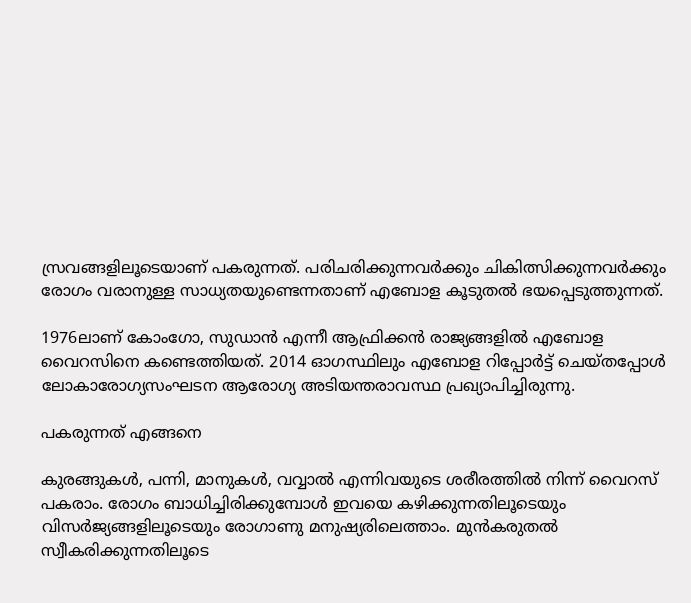സ്രവങ്ങളിലൂടെയാണ് പകരുന്നത്. പരിചരിക്കുന്നവര്‍ക്കും ചികിത്സിക്കുന്നവര്‍ക്കും രോഗം വരാനുള്ള സാധ്യതയുണ്ടെന്നതാണ് എബോള കൂടുതല്‍ ഭയപ്പെടുത്തുന്നത്.

1976ലാണ് കോംഗോ, സുഡാന്‍ എന്നീ ആഫ്രിക്കന്‍ രാജ്യങ്ങളില്‍ എബോള വൈറസിനെ കണ്ടെത്തിയത്. 2014 ഓഗസ്ഥിലും എബോള റിപ്പോര്‍ട്ട് ചെയ്തപ്പോള്‍ ലോകാരോഗ്യസംഘടന ആരോഗ്യ അടിയന്തരാവസ്ഥ പ്രഖ്യാപിച്ചിരുന്നു.

പകരുന്നത് എങ്ങനെ

കുരങ്ങുകള്‍, പന്നി, മാനുകള്‍, വവ്വാല്‍ എന്നിവയുടെ ശരീരത്തില്‍ നിന്ന് വൈറസ് പകരാം. രോഗം ബാധിച്ചിരിക്കുമ്പോള്‍ ഇവയെ കഴിക്കുന്നതിലൂടെയും വിസര്‍ജ്യങ്ങളിലൂടെയും രോഗാണു മനുഷ്യരിലെത്താം. മുന്‍കരുതല്‍ സ്വീകരിക്കുന്നതിലൂടെ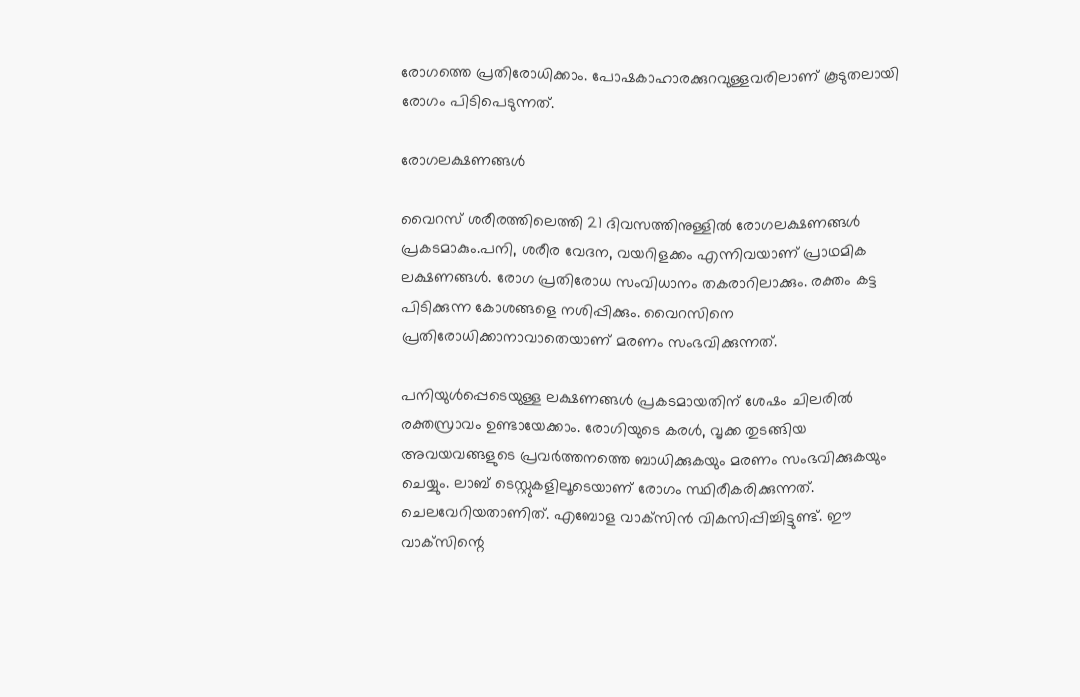രോഗത്തെ പ്രതിരോധിക്കാം. പോഷകാഹാരക്കുറവുള്ളവരിലാണ് കൂടുതലായി രോഗം പിടിപെടുന്നത്.

രോഗലക്ഷണങ്ങള്‍

വൈറസ് ശരീരത്തിലെത്തി 21 ദിവസത്തിനുള്ളില്‍ രോഗലക്ഷണങ്ങള്‍ പ്രകടമാകും.പനി, ശരീര വേദന, വയറിളക്കം എന്നിവയാണ് പ്രാഥമിക ലക്ഷണങ്ങള്‍. രോഗ പ്രതിരോധ സംവിധാനം തകരാറിലാക്കും. രക്തം കട്ട പിടിക്കുന്ന കോശങ്ങളെ നശിപ്പിക്കും. വൈറസിനെ പ്രതിരോധിക്കാനാവാതെയാണ് മരണം സംഭവിക്കുന്നത്.

പനിയുള്‍പ്പെടെയുള്ള ലക്ഷണങ്ങള്‍ പ്രകടമായതിന് ശേഷം ചിലരില്‍ രക്തസ്രാവം ഉണ്ടായേക്കാം. രോഗിയുടെ കരള്‍, വൃക്ക തുടങ്ങിയ അവയവങ്ങളുടെ പ്രവര്‍ത്തനത്തെ ബാധിക്കുകയും മരണം സംഭവിക്കുകയും ചെയ്യും. ലാബ് ടെസ്റ്റുകളിലൂടെയാണ് രോഗം സ്ഥിരീകരിക്കുന്നത്. ചെലവേറിയതാണിത്. എബോള വാക്‌സിന്‍ വികസിപ്പിച്ചിട്ടുണ്ട്. ഈ വാക്‌സിന്റെ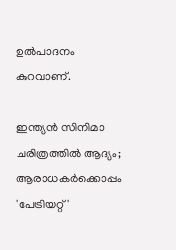ഉല്‍പാദനം കുറവാണ്.

ഇന്ത്യൻ സിനിമാ ചരിത്രത്തിൽ ആദ്യം; ആരാധകർക്കൊപ്പം 'പേട്രിയറ്റ്'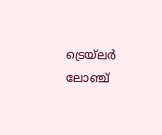ട്രെയ്‌ലർ ലോഞ്ച്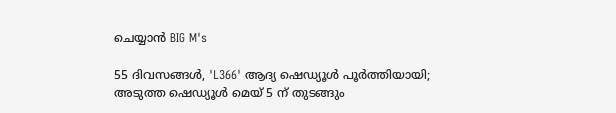ചെയ്യാൻ BIG M's

55 ദിവസങ്ങൾ, 'L366' ആദ്യ ഷെഡ്യൂൾ പൂർത്തിയായി; അടുത്ത ഷെഡ്യൂൾ മെയ് 5 ന് തുടങ്ങും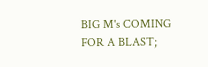BIG M's COMING FOR A BLAST;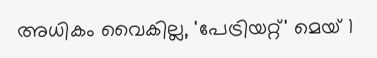അധികം വൈകില്ല, 'പേട്രിയറ്റ്' മെയ് 1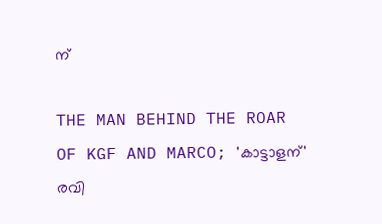ന്

THE MAN BEHIND THE ROAR OF KGF AND MARCO; 'കാട്ടാളന്' രവി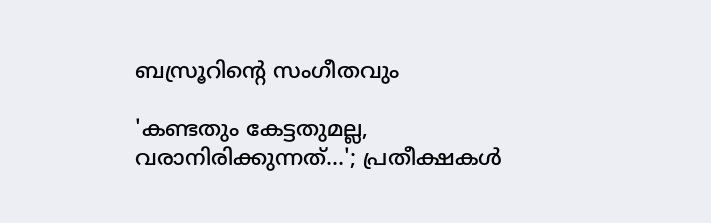ബസ്രൂറിന്‍റെ സംഗീതവും

'കണ്ടതും കേട്ടതുമല്ല, വരാനിരിക്കുന്നത്…'; പ്രതീക്ഷകൾ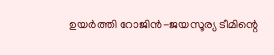ഉയർത്തി റോജിൻ-ജയസൂര്യ ടീമിന്റെ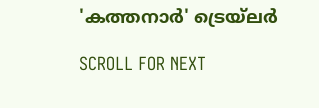'കത്തനാർ' ട്രെയ്‌ലർ

SCROLL FOR NEXT